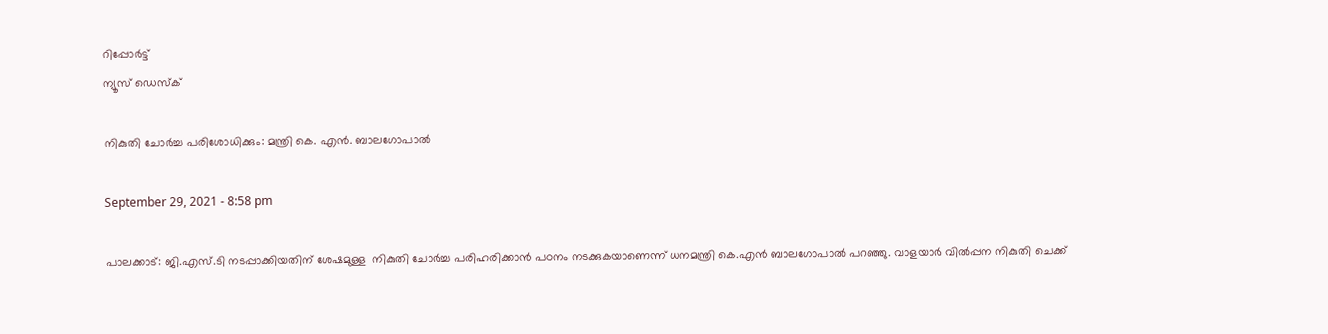റിപ്പോര്‍ട്ട്
ന്യൂസ് ഡെസ്ക്

നികുതി ചോര്‍ച്ച പരിശോധിക്കും: മന്ത്രി കെ. എന്‍. ബാലഗോപാല്‍

September 29, 2021 - 8:58 pm

പാലക്കാട്: ജി.എസ്.ടി നടപ്പാക്കിയതിന് ശേഷമുള്ള  നികുതി ചോര്‍ച്ച പരിഹരിക്കാന്‍ പഠനം നടക്കുകയാണെന്ന് ധനമന്ത്രി കെ.എന്‍ ബാലഗോപാല്‍ പറഞ്ഞു. വാളയാര്‍ വില്‍പ്പന നികുതി ചെക്ക്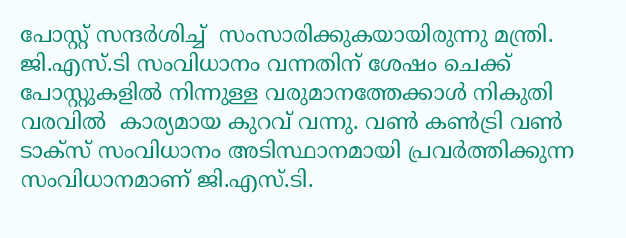പോസ്റ്റ് സന്ദര്‍ശിച്ച്  സംസാരിക്കുകയായിരുന്നു മന്ത്രി.  ജി.എസ്.ടി സംവിധാനം വന്നതിന് ശേഷം ചെക്ക് പോസ്റ്റുകളില്‍ നിന്നുള്ള വരുമാനത്തേക്കാള്‍ നികുതി വരവില്‍  കാര്യമായ കുറവ് വന്നു. വണ്‍ കണ്‍ട്രി വണ്‍ ടാക്സ് സംവിധാനം അടിസ്ഥാനമായി പ്രവര്‍ത്തിക്കുന്ന സംവിധാനമാണ് ജി.എസ്.ടി.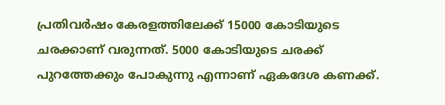പ്രതിവര്‍ഷം കേരളത്തിലേക്ക് 15000 കോടിയുടെ ചരക്കാണ് വരുന്നത്. 5000 കോടിയുടെ ചരക്ക് പുറത്തേക്കും പോകുന്നു എന്നാണ് ഏകദേശ കണക്ക്.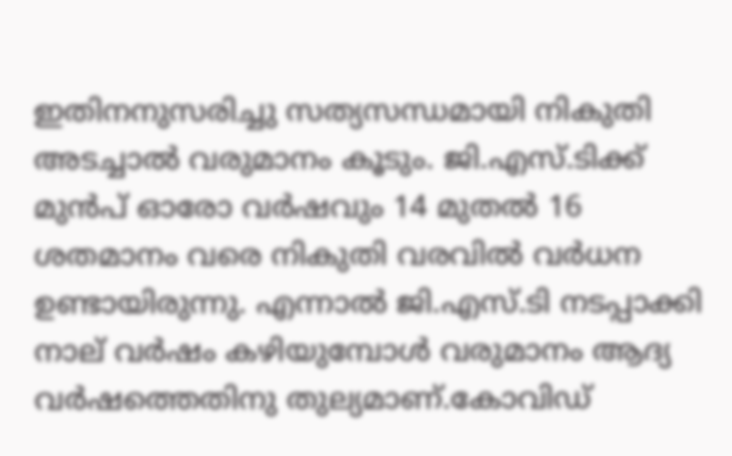ഇതിനനുസരിച്ചു സത്യസന്ധമായി നികുതി അടച്ചാല്‍ വരുമാനം കൂടും. ജി.എസ്.ടിക്ക് മുന്‍പ് ഓരോ വര്‍ഷവും 14 മുതല്‍ 16 ശതമാനം വരെ നികുതി വരവില്‍ വര്‍ധന ഉണ്ടായിരുന്നു. എന്നാല്‍ ജി.എസ്.ടി നടപ്പാക്കി നാല് വര്‍ഷം കഴിയുമ്പോള്‍ വരുമാനം ആദ്യ വര്‍ഷത്തെതിനു തുല്യമാണ്.കോവിഡ്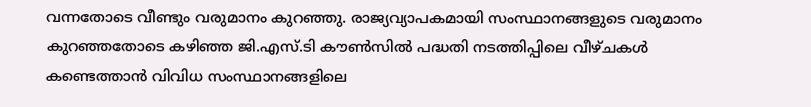വന്നതോടെ വീണ്ടും വരുമാനം കുറഞ്ഞു. രാജ്യവ്യാപകമായി സംസ്ഥാനങ്ങളുടെ വരുമാനം കുറഞ്ഞതോടെ കഴിഞ്ഞ ജി.എസ്.ടി കൗണ്‍സില്‍ പദ്ധതി നടത്തിപ്പിലെ വീഴ്ചകള്‍ കണ്ടെത്താന്‍ വിവിധ സംസ്ഥാനങ്ങളിലെ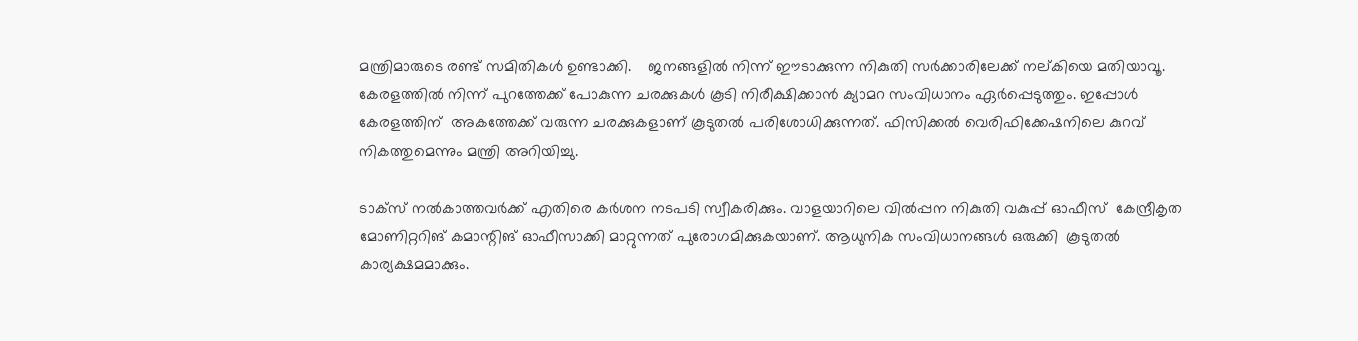മന്ത്രിമാരുടെ രണ്ട് സമിതികള്‍ ഉണ്ടാക്കി.    ജനങ്ങളില്‍ നിന്ന് ഈടാക്കുന്ന നികുതി സര്‍ക്കാരിലേക്ക് നല്കിയെ മതിയാവൂ. കേരളത്തില്‍ നിന്ന് പുറത്തേക്ക് പോകുന്ന ചരക്കുകള്‍ കൂടി നിരീക്ഷിക്കാന്‍ ക്യാമറ സംവിധാനം ഏര്‍പ്പെടുത്തും. ഇപ്പോള്‍ കേരളത്തിന്  അകത്തേക്ക് വരുന്ന ചരക്കുകളാണ് കൂടുതല്‍ പരിശോധിക്കുന്നത്. ഫിസിക്കല്‍ വെരിഫിക്കേഷനിലെ കുറവ് നികത്തുമെന്നും മന്ത്രി അറിയിച്ചു.

ടാക്സ് നല്‍കാത്തവര്‍ക്ക് എതിരെ കര്‍ശന നടപടി സ്വീകരിക്കും. വാളയാറിലെ വില്‍പ്പന നികുതി വകുപ്പ് ഓഫീസ്  കേന്ദ്രീകൃത മോണിറ്ററിങ് കമാന്റിങ് ഓഫീസാക്കി മാറ്റുന്നത് പുരോഗമിക്കുകയാണ്. ആധുനിക സംവിധാനങ്ങള്‍ ഒരുക്കി  കൂടുതല്‍ കാര്യക്ഷമമാക്കും.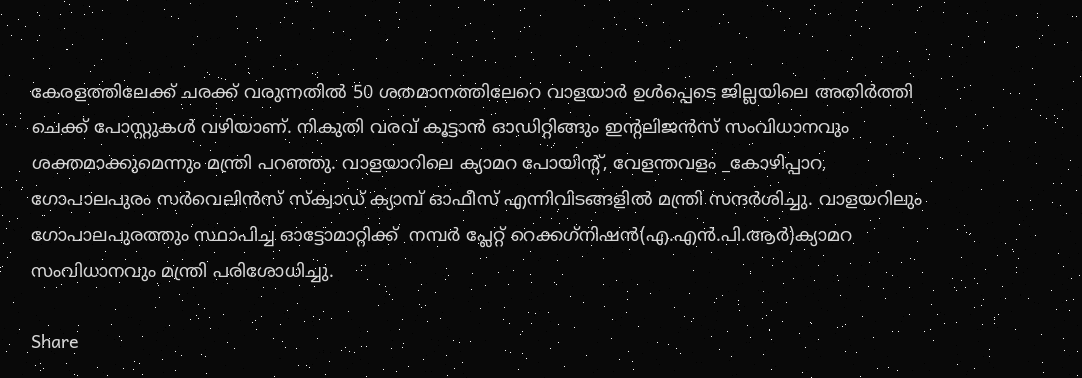കേരളത്തിലേക്ക് ചരക്ക് വരുന്നതില്‍ 50 ശതമാനത്തിലേറെ വാളയാര്‍ ഉള്‍പ്പെടെ ജില്ലയിലെ അതിര്‍ത്തി ചെക്ക് പോസ്റ്റുകള്‍ വഴിയാണ്. നികുതി വരവ് കൂട്ടാന്‍ ഓഡിറ്റിങ്ങും ഇന്റലിജന്‍സ് സംവിധാനവും ശക്തമാക്കുമെന്നും മന്ത്രി പറഞ്ഞു. വാളയാറിലെ ക്യാമറ പോയിന്റ്, വേളന്തവളം _കോഴിപ്പാറ, ഗോപാലപുരം സര്‍വെലിന്‍സ് സ്‌ക്വാഡ് ക്യാമ്പ് ഓഫീസ് എന്നിവിടങ്ങളില്‍ മന്ത്രി സന്ദര്‍ശിച്ചു. വാളയറിലും ഗോപാലപുരത്തും സ്ഥാപിച്ച ഓട്ടോമാറ്റിക്ക്  നമ്പര്‍ പ്ലേറ്റ് റെക്കഗ്‌നിഷന്‍(എ.എന്‍.പി.ആര്‍)ക്യാമറ സംവിധാനവും മന്ത്രി പരിശോധിച്ചു.

Share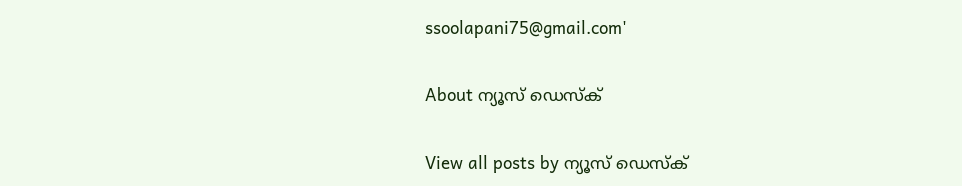ssoolapani75@gmail.com'

About ന്യൂസ് ഡെസ്ക്

View all posts by ന്യൂസ് ഡെസ്ക്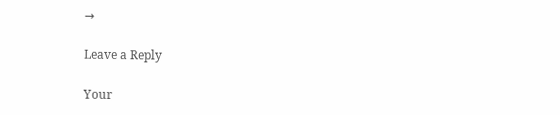→

Leave a Reply

Your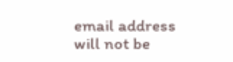email address will not be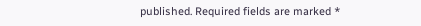published. Required fields are marked *